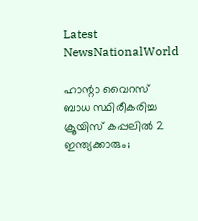Latest NewsNationalWorld

ഹാന്റാ വൈറസ് ബാധ സ്ഥിരീകരിച്ച ക്രൂയിസ് കപ്പലിൽ 2 ഇന്ത്യക്കാരും;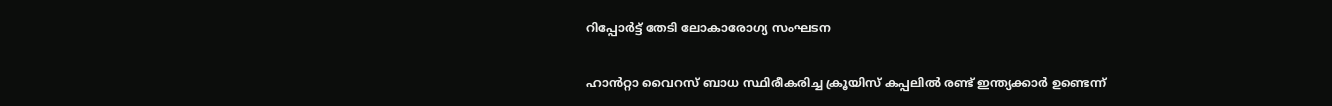റിപ്പോർട്ട് തേടി ലോകാരോഗ്യ സംഘടന

ഹാൻറ്റാ വൈറസ് ബാധ സ്ഥിരീകരിച്ച ക്രൂയിസ് കപ്പലിൽ രണ്ട് ഇന്ത്യക്കാർ ഉണ്ടെന്ന്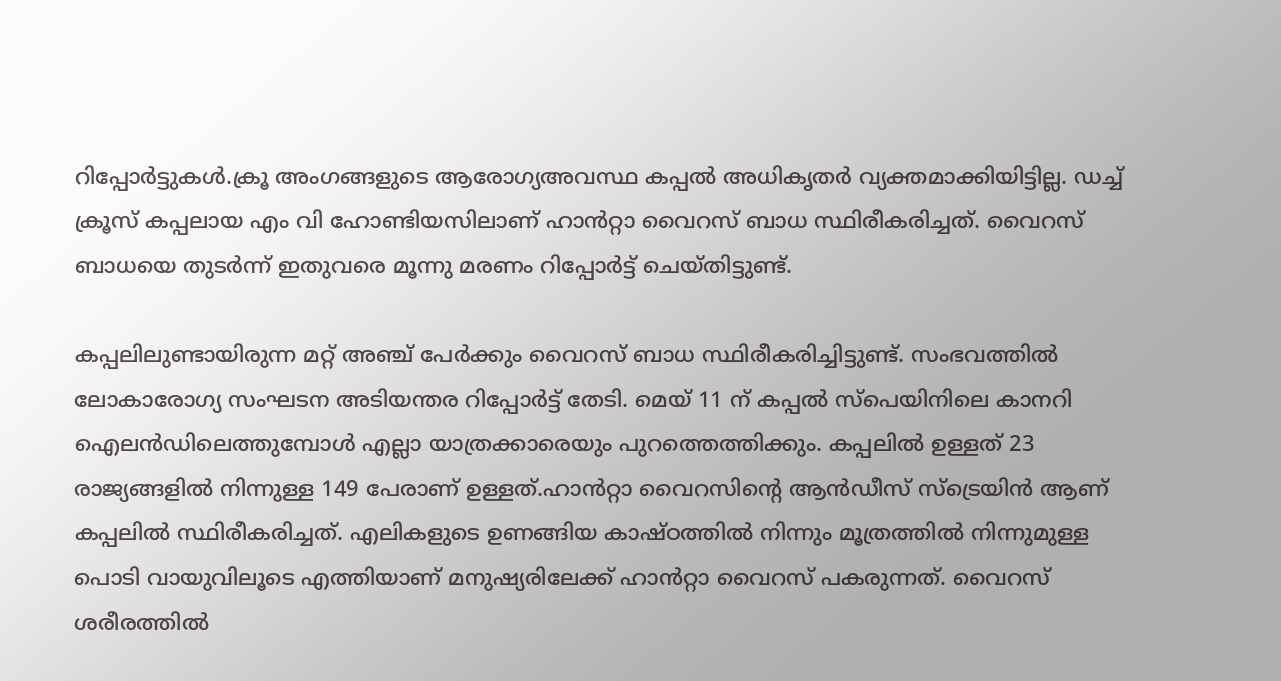റിപ്പോർട്ടുകൾ.ക്രൂ അംഗങ്ങളുടെ ആരോഗ്യഅവസ്ഥ കപ്പൽ അധികൃതർ വ്യക്തമാക്കിയിട്ടില്ല. ഡച്ച് ക്രൂസ് കപ്പലായ എം വി ഹോണ്ടിയസിലാണ് ഹാൻറ്റാ വൈറസ് ബാധ സ്ഥിരീകരിച്ചത്. വൈറസ് ബാധയെ തുടർന്ന് ഇതുവരെ മൂന്നു മരണം റിപ്പോർട്ട് ചെയ്തിട്ടുണ്ട്.

കപ്പലിലുണ്ടായിരുന്ന മറ്റ് അഞ്ച് പേർക്കും വൈറസ് ബാധ സ്ഥിരീകരിച്ചിട്ടുണ്ട്. സംഭവത്തിൽ ലോകാരോഗ്യ സംഘടന അടിയന്തര റിപ്പോർട്ട് തേടി. മെയ് 11 ന് കപ്പൽ സ്പെയിനിലെ കാനറി ഐലൻഡിലെത്തുമ്പോൾ എല്ലാ യാത്രക്കാരെയും പുറത്തെത്തിക്കും. കപ്പലിൽ ഉള്ളത് 23 രാജ്യങ്ങളിൽ നിന്നുള്ള 149 പേരാണ് ഉള്ളത്.ഹാൻറ്റാ വൈറസിന്റെ ആൻഡീസ് സ്‌ട്രെയിൻ ആണ് കപ്പലിൽ സ്ഥിരീകരിച്ചത്. എലികളുടെ ഉണങ്ങിയ കാഷ്ഠത്തിൽ നിന്നും മൂത്രത്തിൽ നിന്നുമുള്ള പൊടി വായുവിലൂടെ എത്തിയാണ് മനുഷ്യരിലേക്ക് ഹാൻറ്റാ വൈറസ് പകരുന്നത്. വൈറസ് ശരീരത്തിൽ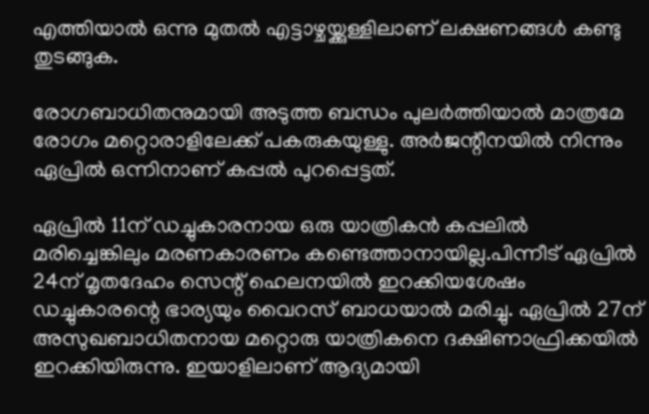എത്തിയാൽ ഒന്നു മുതൽ എട്ടാഴ്ചയ്ക്കുള്ളിലാണ് ലക്ഷണങ്ങൾ കണ്ടു തുടങ്ങുക.

രോഗബാധിതനുമായി അടുത്ത ബന്ധം പുലർത്തിയാൽ മാത്രമേ രോഗം മറ്റൊരാളിലേക്ക് പകരുകയുള്ളു. അർജന്റീനയിൽ നിന്നും ഏപ്രിൽ ഒന്നിനാണ് കപ്പൽ പുറപ്പെട്ടത്.

ഏപ്രിൽ 11ന് ഡച്ചുകാരനായ ഒരു യാത്രികൻ കപ്പലിൽ മരിച്ചെങ്കിലും മരണകാരണം കണ്ടെത്താനായില്ല.പിന്നീട് ഏപ്രിൽ 24ന് മൃതദേഹം സെന്റ് ഹെലനയിൽ ഇറക്കിയശേഷം ഡച്ചുകാരന്റെ ഭാര്യയും വൈറസ് ബാധയാൽ മരിച്ചു. ഏപ്രിൽ 27ന് അസുഖബാധിതനായ മറ്റൊരു യാത്രികനെ ദക്ഷിണാഫ്രിക്കയിൽ ഇറക്കിയിരുന്നു. ഇയാളിലാണ് ആദ്യമായി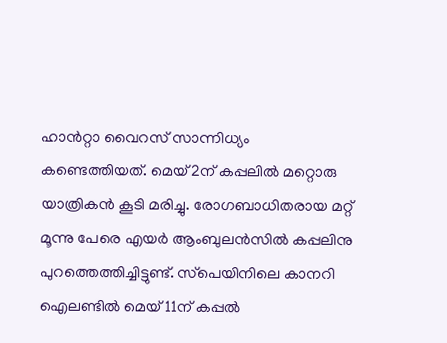ഹാൻറ്റാ വൈറസ് സാന്നിധ്യം കണ്ടെത്തിയത്. മെയ് 2ന് കപ്പലിൽ മറ്റൊരു യാത്രികൻ കൂടി മരിച്ചു. രോഗബാധിതരായ മറ്റ് മൂന്നു പേരെ എയർ ആംബുലൻസിൽ കപ്പലിനു പുറത്തെത്തിച്ചിട്ടുണ്ട്. സ്‌പെയിനിലെ കാനറി ഐലണ്ടിൽ മെയ് 11ന് കപ്പൽ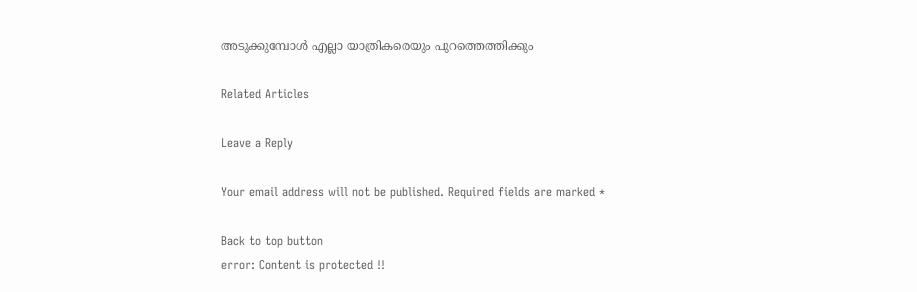അടുക്കുമ്പോൾ എല്ലാ യാത്രികരെയും പുറത്തെത്തിക്കും

Related Articles

Leave a Reply

Your email address will not be published. Required fields are marked *

Back to top button
error: Content is protected !!